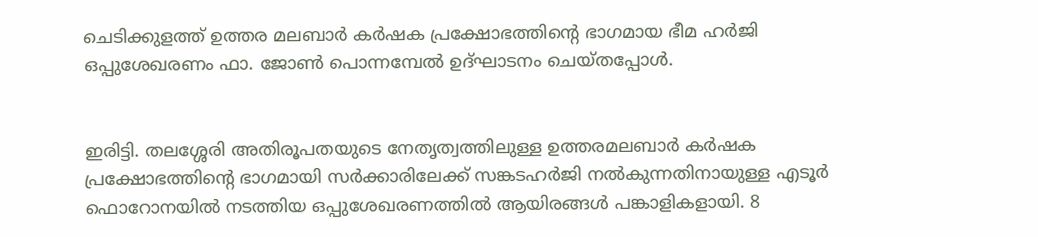ചെടിക്കുളത്ത് ഉത്തര മലബാർ കർഷക പ്രക്ഷോഭത്തിന്റെ ഭാഗമായ ഭീമ ഹർജി ഒപ്പുശേഖരണം ഫാ. ജോൺ പൊന്നമ്പേൽ ഉദ്ഘാടനം ചെയ്തപ്പോൾ.


ഇരിട്ടി. തലശ്ശേരി അതിരൂപതയുടെ നേതൃത്വത്തിലുള്ള ഉത്തരമലബാർ കർഷക പ്രക്ഷോഭത്തിന്റെ ഭാഗമായി സർക്കാരിലേക്ക് സങ്കടഹർജി നൽകുന്നതിനായുള്ള എടൂർ ഫൊറോനയിൽ നടത്തിയ ഒപ്പുശേഖരണത്തിൽ ആയിരങ്ങൾ പങ്കാളികളായി. 8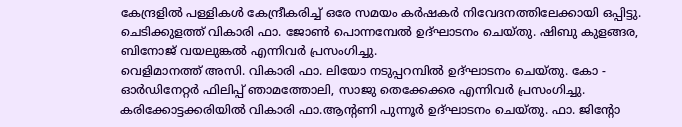കേന്ദ്രളിൽ പള്ളികൾ കേന്ദ്രീകരിച്ച് ഒരേ സമയം കർഷകർ നിവേദനത്തിലേക്കായി ഒപ്പിട്ടു.  ചെടിക്കുളത്ത് വികാരി ഫാ. ജോൺ പൊന്നമ്പേൽ ഉദ്ഘാടനം ചെയ്തു. ഷിബു കുളങ്ങര, ബിനോജ് വയലുങ്കൽ എന്നിവർ പ്രസംഗിച്ചു.
വെളിമാനത്ത് അസി. വികാരി ഫാ. ലിയോ നടുപ്പറമ്പിൽ ഉദ്ഘാടനം ചെയ്തു. കോ - ഓർഡിനേറ്റർ ഫിലിപ്പ് ഞാമത്തോലി, സാജു തെക്കേക്കര എന്നിവർ പ്രസംഗിച്ചു. കരിക്കോട്ടക്കരിയിൽ വികാരി ഫാ.ആന്റണി പുന്നൂർ ഉദ്ഘാടനം ചെയ്തു. ഫാ. ജിന്റോ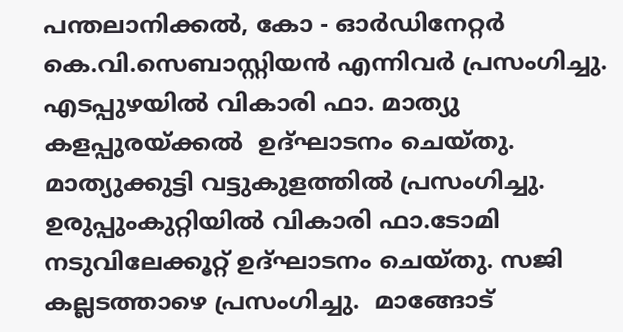പന്തലാനിക്കൽ, കോ - ഓർഡിനേറ്റർ കെ.വി.സെബാസ്റ്റിയൻ എന്നിവർ പ്രസംഗിച്ചു.
എടപ്പുഴയിൽ വികാരി ഫാ. മാത്യു കളപ്പുരയ്ക്കൽ  ഉദ്ഘാടനം ചെയ്തു. മാത്യുക്കുട്ടി വട്ടുകുളത്തിൽ പ്രസംഗിച്ചു. ഉരുപ്പുംകുറ്റിയിൽ വികാരി ഫാ.ടോമി നടുവിലേക്കൂറ്റ് ഉദ്ഘാടനം ചെയ്തു. സജി കല്ലടത്താഴെ പ്രസംഗിച്ചു.  മാങ്ങോട്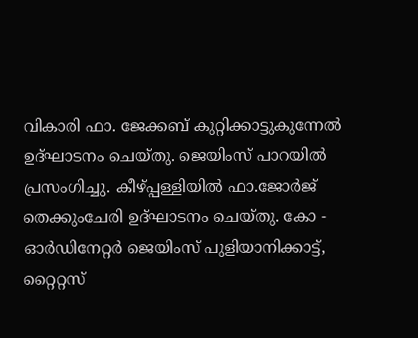വികാരി ഫാ. ജേക്കബ് കുറ്റിക്കാട്ടുകുന്നേൽ ഉദ്ഘാടനം ചെയ്തു. ജെയിംസ് പാറയിൽ പ്രസംഗിച്ചു. കീഴ്പ്പള്ളിയിൽ ഫാ.ജോർജ് തെക്കുംചേരി ഉദ്ഘാടനം ചെയ്തു. കോ -  ഓർഡിനേറ്റർ ജെയിംസ് പുളിയാനിക്കാട്ട്, റ്റൈറ്റസ്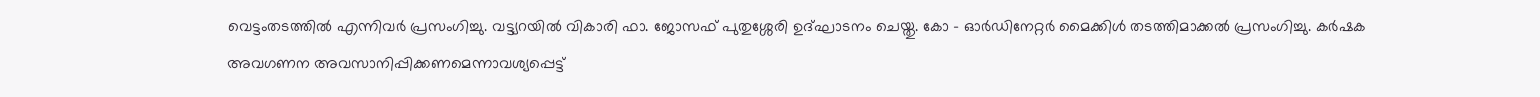വെട്ടംതടത്തിൽ എന്നിവർ പ്രസംഗിച്ചു. വട്ട്യറയിൽ വികാരി ഫാ. ജോസഫ് പുതുശ്ശേരി ഉദ്ഘാടനം ചെയ്തു. കോ - ഓർഡിനേറ്റർ മൈക്കിൾ തടത്തിമാക്കൽ പ്രസംഗിച്ചു. കർഷക അവഗണന അവസാനിപ്പിക്കണമെന്നാവശ്യപ്പെട്ട്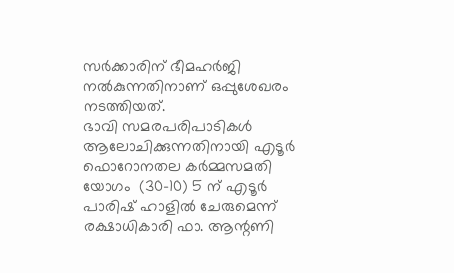സർക്കാരിന് ഭീമഹർജി നൽകുന്നതിനാണ് ഒപ്പുശേഖരം നടത്തിയത്.
ഭാവി സമരപരിപാടികൾ ആലോചിക്കുന്നതിനായി എടൂർ ഫൊറോനതല കർമ്മസമതി യോഗം  (30-10) 5 ന് എടൂർ പാരിഷ് ഹാളിൽ ചേരുമെന്ന് രക്ഷാധികാരി ഫാ. ആന്റണി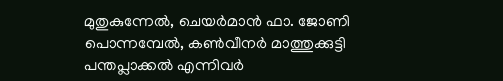മുതുകുന്നേൽ, ചെയർമാൻ ഫാ. ജോണി പൊന്നമ്പേൽ, കൺവീനർ മാത്തുക്കുട്ടി പന്തപ്ലാക്കൽ എന്നിവർ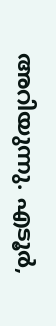അറിയുന്നു. എടൂർ,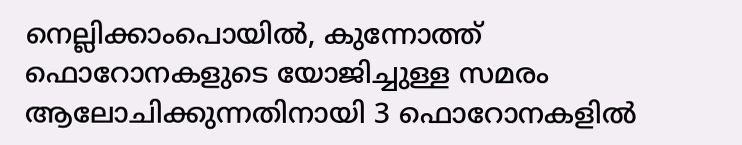നെല്ലിക്കാംപൊയിൽ, കുന്നോത്ത് ഫൊറോനകളുടെ യോജിച്ചുള്ള സമരം ആലോചിക്കുന്നതിനായി 3 ഫൊറോനകളിൽ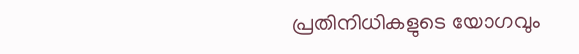പ്രതിനിധികളുടെ യോഗവും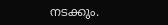നടക്കും.